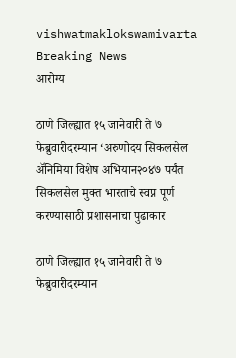vishwatmaklokswamivarta
Breaking News
आरोग्य

ठाणे जिल्ह्यात १५ जानेवारी ते ७ फेब्रुवारीदरम्यान ‘अरुणोदय सिकलसेल अ‍ॅनिमिया विशेष अभियान२०४७ पर्यंत सिकलसेल मुक्त भारताचे स्वप्न पूर्ण करण्यासाठी प्रशासनाचा पुढाकार

ठाणे जिल्ह्यात १५ जानेवारी ते ७ फेब्रुवारीदरम्यान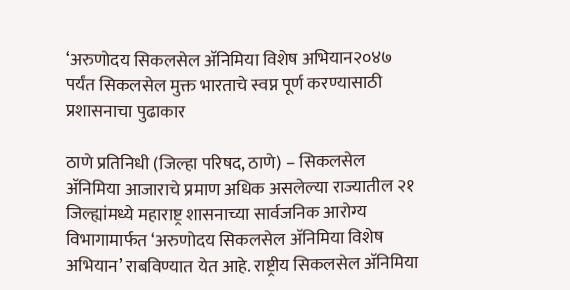‘अरुणोदय सिकलसेल अ‍ॅनिमिया विशेष अभियान२०४७ पर्यंत सिकलसेल मुक्त भारताचे स्वप्न पूर्ण करण्यासाठी प्रशासनाचा पुढाकार

ठाणे प्रतिनिधी (जिल्हा परिषद, ठाणे) – सिकलसेल अ‍ॅनिमिया आजाराचे प्रमाण अधिक असलेल्या राज्यातील २१ जिल्ह्यांमध्ये महाराष्ट्र शासनाच्या सार्वजनिक आरोग्य विभागामार्फत ‘अरुणोदय सिकलसेल अ‍ॅनिमिया विशेष अभियान’ राबविण्यात येत आहे. राष्ट्रीय सिकलसेल अ‍ॅनिमिया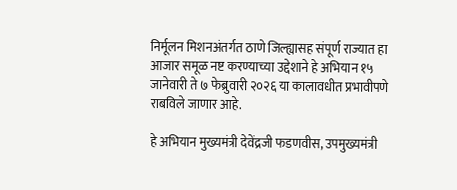निर्मूलन मिशनअंतर्गत ठाणे जिल्ह्यासह संपूर्ण राज्यात हा आजार समूळ नष्ट करण्याच्या उद्देशाने हे अभियान १५ जानेवारी ते ७ फेब्रुवारी २०२६ या कालावधीत प्रभावीपणे राबविले जाणार आहे.

हे अभियान मुख्यमंत्री देवेंद्रजी फडणवीस, उपमुख्यमंत्री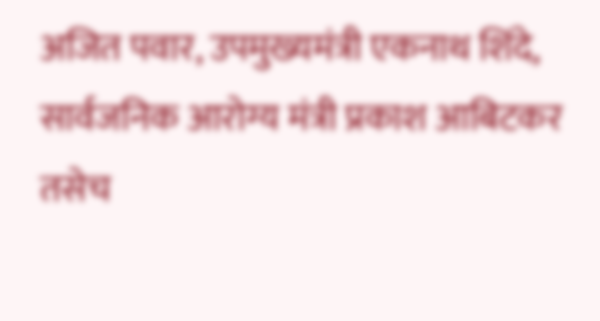अजित पवार, उपमुख्यमंत्री एकनाथ शिंदे, सार्वजनिक आरोग्य मंत्री प्रकाश आबिटकर तसेच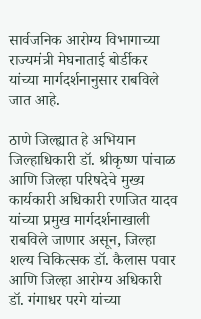सार्वजनिक आरोग्य विभागाच्या राज्यमंत्री मेघनाताई बोर्डीकर यांच्या मार्गदर्शनानुसार राबविले जात आहे.

ठाणे जिल्ह्यात हे अभियान जिल्हाधिकारी डॉ. श्रीकृष्ण पांचाळ आणि जिल्हा परिषदेचे मुख्य कार्यकारी अधिकारी रणजित यादव यांच्या प्रमुख मार्गदर्शनाखाली राबविले जाणार असून, जिल्हा शल्य चिकित्सक डॉ. कैलास पवार आणि जिल्हा आरोग्य अधिकारी डॉ. गंगाधर परगे यांच्या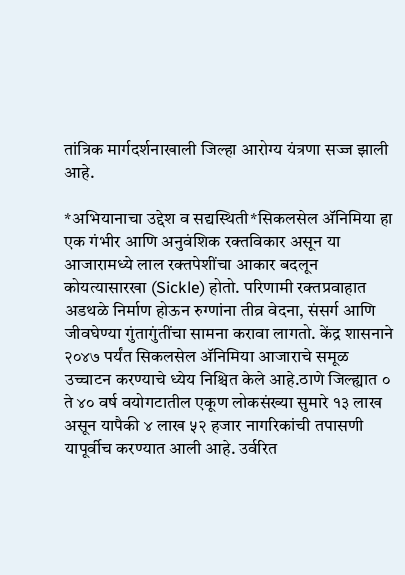तांत्रिक मार्गदर्शनाखाली जिल्हा आरोग्य यंत्रणा सज्ज झाली आहे.

*अभियानाचा उद्देश व सद्यस्थिती*सिकलसेल अ‍ॅनिमिया हा एक गंभीर आणि अनुवंशिक रक्तविकार असून या आजारामध्ये लाल रक्तपेशींचा आकार बदलून कोयत्यासारखा (Sickle) होतो. परिणामी रक्तप्रवाहात अडथळे निर्माण होऊन रुग्णांना तीव्र वेदना, संसर्ग आणि जीवघेण्या गुंतागुंतींचा सामना करावा लागतो. केंद्र शासनाने २०४७ पर्यंत सिकलसेल अ‍ॅनिमिया आजाराचे समूळ उच्चाटन करण्याचे ध्येय निश्चित केले आहे.ठाणे जिल्ह्यात ० ते ४० वर्ष वयोगटातील एकूण लोकसंख्या सुमारे १३ लाख असून यापैकी ४ लाख ५२ हजार नागरिकांची तपासणी यापूर्वीच करण्यात आली आहे. उर्वरित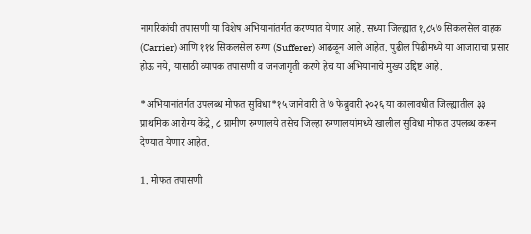नागरिकांची तपासणी या विशेष अभियानांतर्गत करण्यात येणार आहे. सध्या जिल्ह्यात १,८५७ सिकलसेल वाहक (Carrier) आणि ११४ सिकलसेल रुग्ण (Sufferer) आढळून आले आहेत. पुढील पिढीमध्ये या आजाराचा प्रसार होऊ नये, यासाठी व्यापक तपासणी व जनजागृती करणे हेच या अभियानाचे मुख्य उद्दिष्ट आहे.

*अभियानांतर्गत उपलब्ध मोफत सुविधा*१५ जानेवारी ते ७ फेब्रुवारी २०२६ या कालावधीत जिल्ह्यातील ३३ प्राथमिक आरोग्य केंद्रे, ८ ग्रामीण रुग्णालये तसेच जिल्हा रुग्णालयांमध्ये खालील सुविधा मोफत उपलब्ध करून देण्यात येणार आहेत.

1. मोफत तपासणी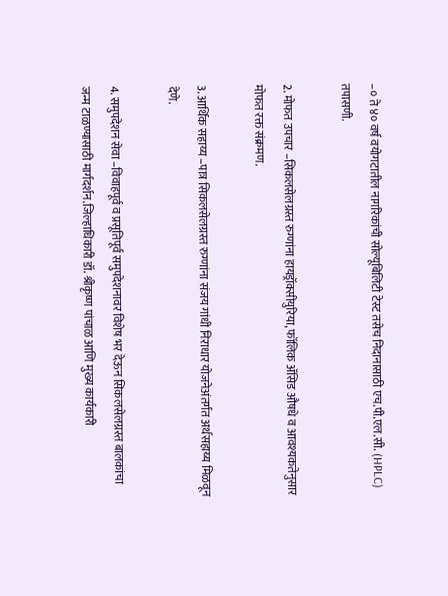–० ते ४० वर्ष वयोगटातील नागरिकांची सोल्यूबिलिटी टेस्ट तसेच निदानासाठी एच.पी.एल.सी. (HPLC) तपासणी.

2. मोफत उपचार –सिकलसेलग्रस्त रुग्णांना हायड्रॉक्सीयुरिया, फॉलिक अ‍ॅसिड औषधे व आवश्यकतेनुसार मोफत रक्त संक्रमण.

3. आर्थिक सहाय्य –पात्र सिकलसेलग्रस्त रुग्णांना संजय गांधी निराधार योजनेअंतर्गत अर्थसहाय्य मिळवून देणे.

4. समुपदेशन सेवा –विवाहपूर्व व प्रसूतिपूर्व समुपदेशनावर विशेष भर देऊन सिकलसेलग्रस्त बालकांचा जन्म टाळण्यासाठी मार्गदर्शन.जिल्हाधिकारी डॉ. श्रीकृष्ण पांचाळ आणि मुख्य कार्यकारी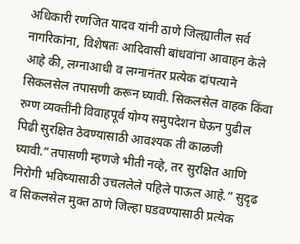अधिकारी रणजित यादव यांनी ठाणे जिल्ह्यातील सर्व नागरिकांना, विशेषतः आदिवासी बांधवांना आवाहन केले आहे की, लग्नाआधी व लग्नानंतर प्रत्येक दांपत्याने सिकलसेल तपासणी करून घ्यावी. सिकलसेल वाहक किंवा रुग्ण व्यक्तींनी विवाहपूर्व योग्य समुपदेशन घेऊन पुढील पिढी सुरक्षित ठेवण्यासाठी आवश्यक ती काळजी घ्यावी.“तपासणी म्हणजे भीती नव्हे, तर सुरक्षित आणि निरोगी भविष्यासाठी उचललेले पहिले पाऊल आहे.” सुदृढ व सिकलसेल मुक्त ठाणे जिल्हा घडवण्यासाठी प्रत्येक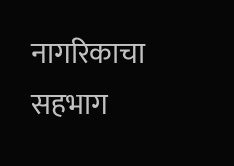नागरिकाचा सहभाग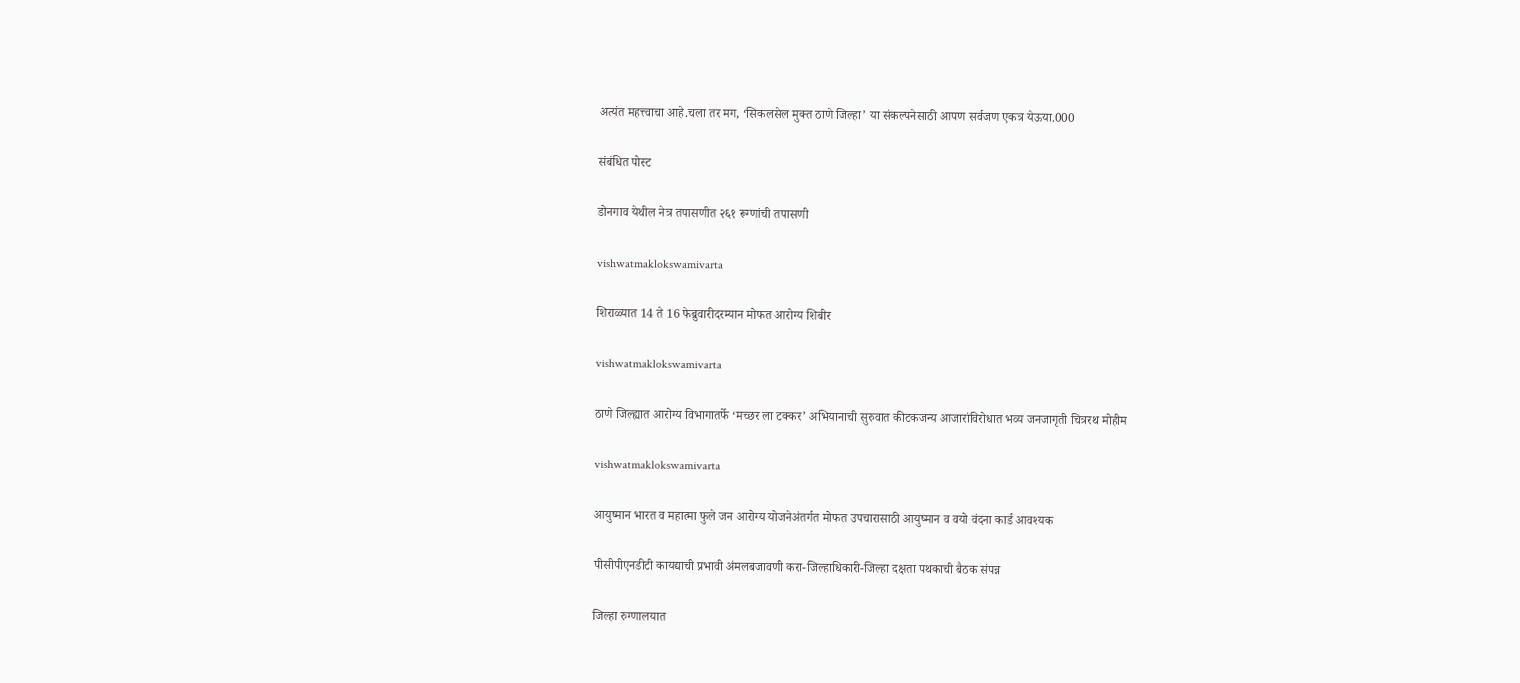अत्यंत महत्त्वाचा आहे.चला तर मग, ‘सिकलसेल मुक्त ठाणे जिल्हा’ या संकल्पनेसाठी आपण सर्वजण एकत्र येऊया.000

संबंधित पोस्ट

डोनगाव येथील नेत्र तपासणीत २६१ रूग्णांची तपासणी

vishwatmaklokswamivarta

शिराळ्यात 14 ते 16 फेब्रुवारीदरम्यान मोफत आरोग्य शिबीर

vishwatmaklokswamivarta

ठाणे जिल्ह्यात आरोग्य विभागातर्फे ‘मच्छर ला टक्कर’ अभियानाची सुरुवात कीटकजन्य आजारांविरोधात भव्य जनजागृती चित्ररथ मोहीम

vishwatmaklokswamivarta

आयुष्मान भारत व महात्मा फुले जन आरोग्य योजनेअंतर्गत मोफत उपचारासाठी आयुष्मान व वयो वंदना कार्ड आवश्यक

पीसीपीएनडीटी कायद्याची प्रभावी अंमलबजावणी करा-जिल्हाधिकारी-जिल्हा दक्षता पथकाची बैठक संपन्न

जिल्हा रुग्णालयात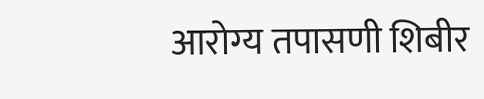आरोग्य तपासणी शिबीर